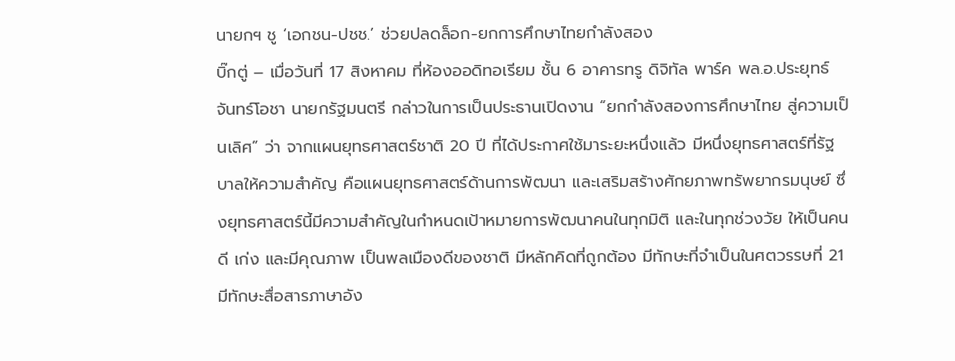นายกฯ ชู ‘เอกชน-ปชช.’ ช่วยปลดล็อก-ยกการศึกษาไทยกำลังสอง
บิ๊กตู่ – เมื่อวันที่ 17 สิงหาคม ที่ห้องออดิทอเรียม ชั้น 6 อาคารทรู ดิจิทัล พาร์ค พล.อ.ประยุทธ์ จันทร์โอชา นายกรัฐมนตรี กล่าวในการเป็นประธานเปิดงาน “ยกกำลังสองการศึกษาไทย สู่ความเป็นเลิศ” ว่า จากแผนยุทธศาสตร์ชาติ 20 ปี ที่ได้ประกาศใช้มาระยะหนึ่งแล้ว มีหนึ่งยุทธศาสตร์ที่รัฐบาลให้ความสำคัญ คือแผนยุทธศาสตร์ด้านการพัฒนา และเสริมสร้างศักยภาพทรัพยากรมนุษย์ ซึ่งยุทธศาสตร์นี้มีความสำคัญในกำหนดเป้าหมายการพัฒนาคนในทุกมิติ และในทุกช่วงวัย ให้เป็นคนดี เก่ง และมีคุณภาพ เป็นพลเมืองดีของชาติ มีหลักคิดที่ถูกต้อง มีทักษะที่จำเป็นในศตวรรษที่ 21 มีทักษะสื่อสารภาษาอัง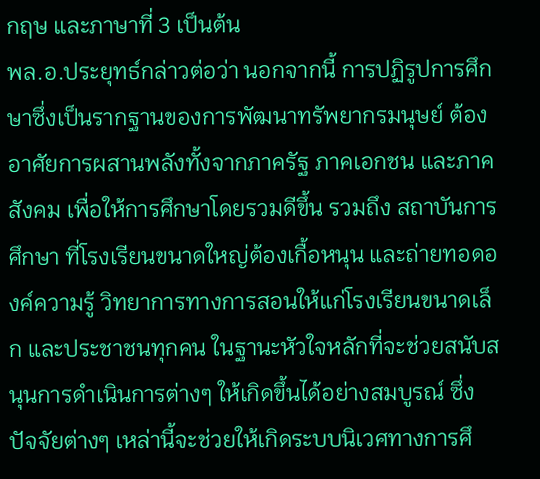กฤษ และภาษาที่ 3 เป็นต้น
พล.อ.ประยุทธ์กล่าวต่อว่า นอกจากนี้ การปฏิรูปการศึกษาซึ่งเป็นรากฐานของการพัฒนาทรัพยากรมนุษย์ ต้องอาศัยการผสานพลังทั้งจากภาครัฐ ภาคเอกชน และภาคสังคม เพื่อให้การศึกษาโดยรวมดีขึ้น รวมถึง สถาบันการศึกษา ที่โรงเรียนขนาดใหญ่ต้องเกื้อหนุน และถ่ายทอดองค์ความรู้ วิทยาการทางการสอนให้แก่โรงเรียนขนาดเล็ก และประชาชนทุกคน ในฐานะหัวใจหลักที่จะช่วยสนับสนุนการดำเนินการต่างๆ ให้เกิดขึ้นได้อย่างสมบูรณ์ ซึ่งปัจจัยต่างๆ เหล่านี้จะช่วยให้เกิดระบบนิเวศทางการศึ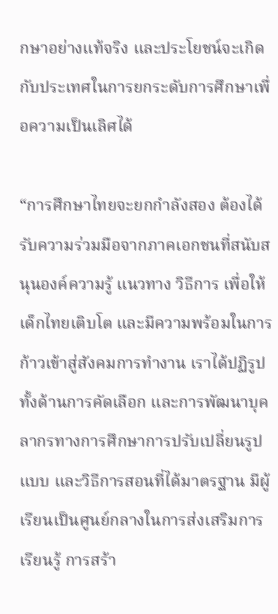กษาอย่างแท้จริง และประโยชน์จะเกิดกับประเทศในการยกระดับการศึกษาเพื่อความเป็นเลิศได้

“การศึกษาไทยจะยกกำลังสอง ต้องได้รับความร่วมมือจากภาคเอกชนที่สนับสนุนองค์ความรู้ แนวทาง วิธีการ เพื่อให้เด็กไทยเติบโต และมีความพร้อมในการก้าวเข้าสู่สังคมการทำงาน เราได้ปฏิรูปทั้งด้านการคัดเลือก และการพัฒนาบุคลากรทางการศึกษาการปรับเปลี่ยนรูปแบบ และวิธีการสอนที่ได้มาตรฐาน มีผู้เรียนเป็นศูนย์กลางในการส่งเสริมการเรียนรู้ การสร้า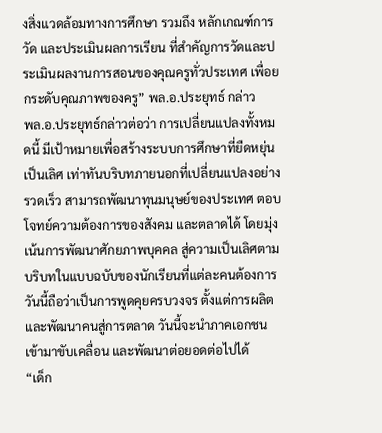งสิ่งแวดล้อมทางการศึกษา รวมถึง หลักเกณฑ์การวัด และประเมินผลการเรียน ที่สำคัญการวัดและประเมินผลงานการสอนของคุณครูทั่วประเทศ เพื่อยกระดับคุณภาพของครู” พล.อ.ประยุทธ์ กล่าว
พล.อ.ประยุทธ์กล่าวต่อว่า การเปลี่ยนแปลงทั้งหมดนี้ มีเป้าหมายเพื่อสร้างระบบการศึกษาที่ยืดหยุ่น เป็นเลิศ เท่าทันบริบทภายนอกที่เปลี่ยนแปลงอย่างรวดเร็ว สามารถพัฒนาทุนมนุษย์ของประเทศ ตอบโจทย์ความต้องการของสังคม และตลาดได้ โดยมุ่งเน้นการพัฒนาศักยภาพบุคคล สู่ความเป็นเลิศตามบริบทในแบบฉบับของนักเรียนที่แต่ละคนต้องการ วันนี้ถือว่าเป็นการพูดคุยครบวงจร ตั้งแต่การผลิต และพัฒนาคนสู่การตลาด วันนี้จะนำภาคเอกชนเข้ามาขับเคลื่อน และพัฒนาต่อยอดต่อไปได้
“เด็ก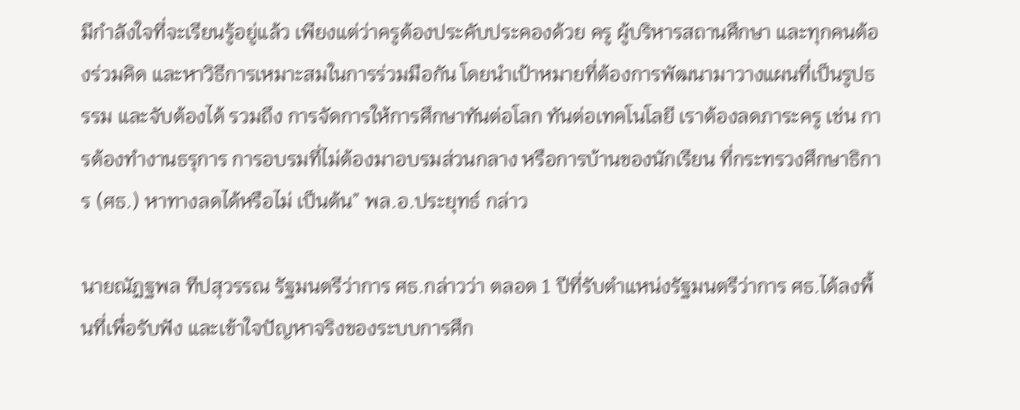มีกำลังใจที่จะเรียนรู้อยู่แล้ว เพียงแต่ว่าครูต้องประคับประคองด้วย ครู ผู้บริหารสถานศึกษา และทุกคนต้องร่วมคิด และหาวิธีการเหมาะสมในการร่วมมือกัน โดยนำเป้าหมายที่ต้องการพัฒนามาวางแผนที่เป็นรูปธรรม และจับต้องได้ รวมถึง การจัดการให้การศึกษาทันต่อโลก ทันต่อเทคโนโลยี เราต้องลดภาระครู เช่น การต้องทำงานธรุการ การอบรมที่ไม่ต้องมาอบรมส่วนกลาง หรือการบ้านของนักเรียน ที่กระทรวงศึกษาธิการ (ศธ.) หาทางลดได้หรือไม่ เป็นต้น” พล.อ.ประยุทธ์ กล่าว

นายณัฏฐพล ทีปสุวรรณ รัฐมนตรีว่าการ ศธ.กล่าวว่า ตลอด 1 ปีที่รับตำแหน่งรัฐมนตรีว่าการ ศธ.ได้ลงพื้นที่เพื่อรับฟัง และเข้าใจปัญหาจริงของระบบการศึก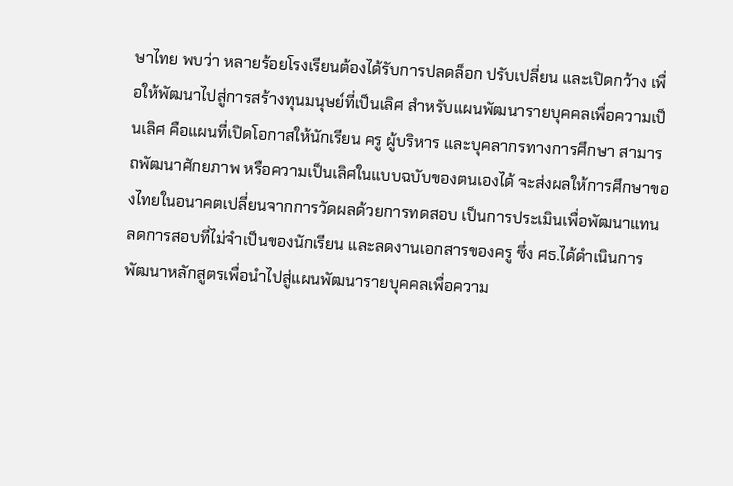ษาไทย พบว่า หลายร้อยโรงเรียนต้องได้รับการปลดล็อก ปรับเปลี่ยน และเปิดกว้าง เพื่อให้พัฒนาไปสู่การสร้างทุนมนุษย์ที่เป็นเลิศ สำหรับแผนพัฒนารายบุคคลเพื่อความเป็นเลิศ คือแผนที่เปิดโอกาสให้นักเรียน ครู ผู้บริหาร และบุคลากรทางการศึกษา สามารถพัฒนาศักยภาพ หรือความเป็นเลิศในแบบฉบับของตนเองได้ จะส่งผลให้การศึกษาของไทยในอนาคตเปลี่ยนจากการวัดผลด้วยการทดสอบ เป็นการประเมินเพื่อพัฒนาแทน ลดการสอบที่ไม่จำเป็นของนักเรียน และลดงานเอกสารของครู ซึ่ง ศธ.ได้ดำเนินการพัฒนาหลักสูตรเพื่อนำไปสู่แผนพัฒนารายบุคคลเพื่อความ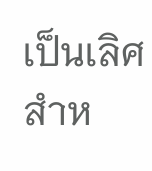เป็นเลิศสำห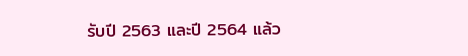รับปี 2563 และปี 2564 แล้ว